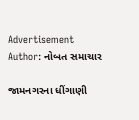Advertisement
Author: નોબત સમાચાર

જામનગરના ધીંગાણી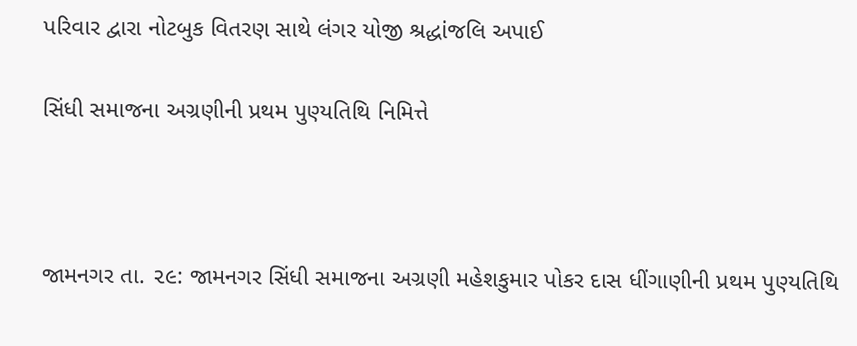પરિવાર દ્વારા નોટબુક વિતરણ સાથે લંગર યોજી શ્રદ્ધાંજલિ અપાઈ

સિંધી સમાજના અગ્રણીની પ્રથમ પુણ્યતિથિ નિમિત્તે



જામનગર તા. ૨૯: જામનગર સિંધી સમાજના અગ્રણી મહેશકુમાર પોકર દાસ ધીંગાણીની પ્રથમ પુણ્યતિથિ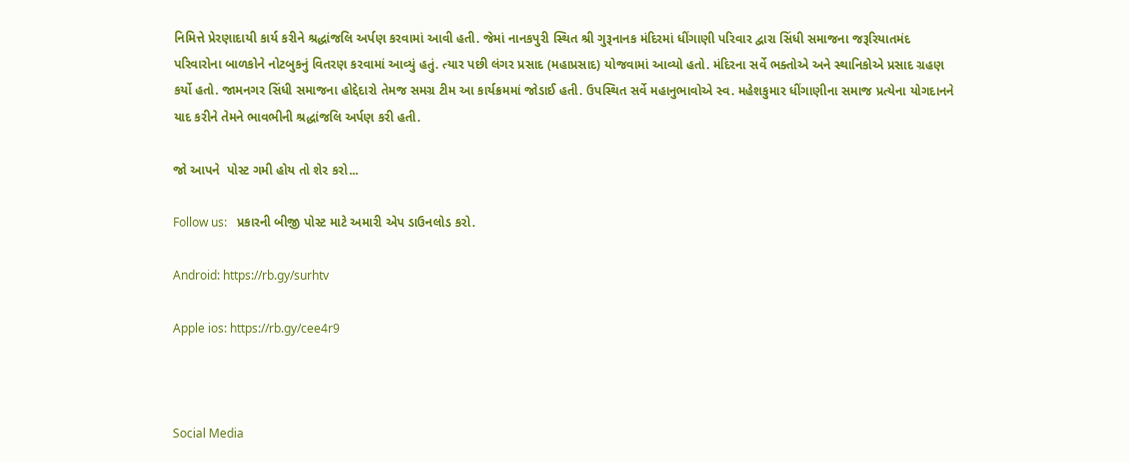નિમિત્તે પ્રેરણાદાયી કાર્ય કરીને શ્રદ્ધાંજલિ અર્પણ કરવામાં આવી હતી. જેમાં નાનકપુરી સ્થિત શ્રી ગુરૂનાનક મંદિરમાં ધીંગાણી પરિવાર દ્વારા સિંધી સમાજના જરૂરિયાતમંદ પરિવારોના બાળકોને નોટબુકનું વિતરણ કરવામાં આવ્યું હતું. ત્યાર પછી લંગર પ્રસાદ (મહાપ્રસાદ) યોજવામાં આવ્યો હતો. મંદિરના સર્વે ભક્તોએ અને સ્થાનિકોએ પ્રસાદ ગ્રહણ કર્યો હતો. જામનગર સિંધી સમાજના હોદ્દેદારો તેમજ સમગ્ર ટીમ આ કાર્યક્રમમાં જોડાઈ હતી. ઉપસ્થિત સર્વે મહાનુભાવોએ સ્વ. મહેશકુમાર ધીંગાણીના સમાજ પ્રત્યેના યોગદાનને યાદ કરીને તેમને ભાવભીની શ્રદ્ધાંજલિ અર્પણ કરી હતી.

જો આપને  પોસ્ટ ગમી હોય તો શેર કરો...

Follow us:   પ્રકારની બીજી પોસ્ટ માટે અમારી એપ ડાઉનલોડ કરો.

Android: https://rb.gy/surhtv

Apple ios: https://rb.gy/cee4r9



Social Media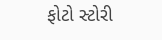ફોટો સ્ટોરી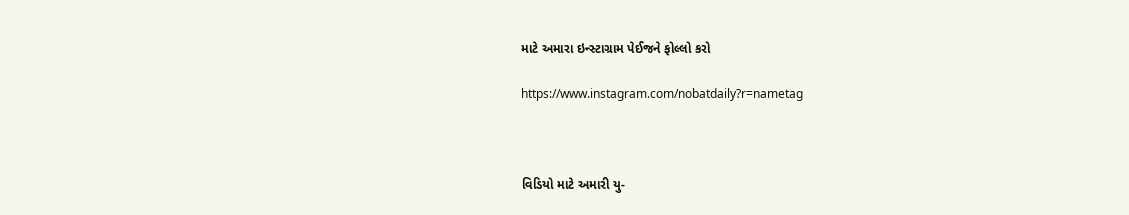માટે અમારા ઇન્સ્ટાગ્રામ પેઈજને ફોલ્લો કરો

https://www.instagram.com/nobatdaily?r=nametag



વિડિયો માટે અમારી યુ-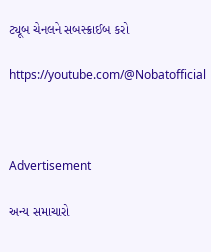ટ્યૂબ ચેનલને સબસ્ક્રાઈબ કરો

https://youtube.com/@Nobatofficial



Advertisement

અન્ય સમાચારો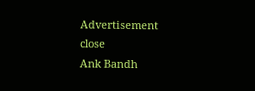Advertisement
close
Ank Bandh